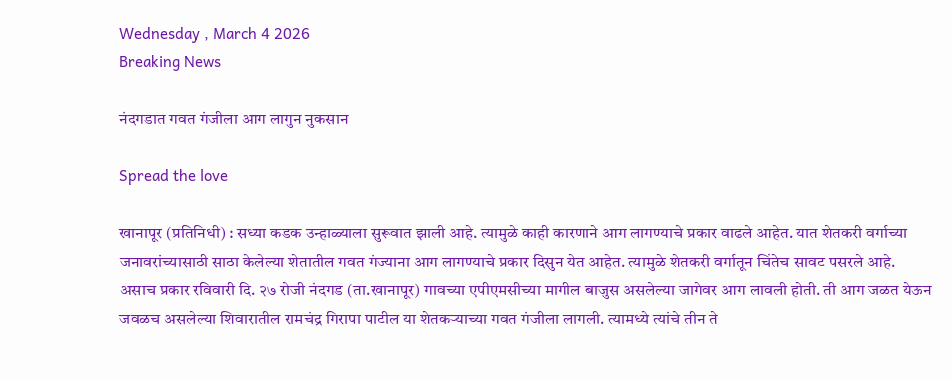Wednesday , March 4 2026
Breaking News

नंदगडात गवत गंजीला आग लागुन नुकसान

Spread the love

खानापूर (प्रतिनिधी) : सध्या कडक उन्हाळ्याला सुरूवात झाली आहे. त्यामुळे काही कारणाने आग लागण्याचे प्रकार वाढले आहेत. यात शेतकरी वर्गाच्या जनावरांच्यासाठी साठा केलेल्या शेतातील गवत गंज्याना आग लागण्याचे प्रकार दिसुन येत आहेत. त्यामुळे शेतकरी वर्गातून चिंतेच सावट पसरले आहे.
असाच प्रकार रविवारी दि. २७ रोजी नंदगड (ता.खानापूर) गावच्या एपीएमसीच्या मागील बाजुस असलेल्या जागेवर आग लावली होती. ती आग जळत येऊन जवळच असलेल्या शिवारातील रामचंद्र गिरापा पाटील या शेतकऱ्याच्या गवत गंजीला लागली. त्यामध्ये त्यांचे तीन ते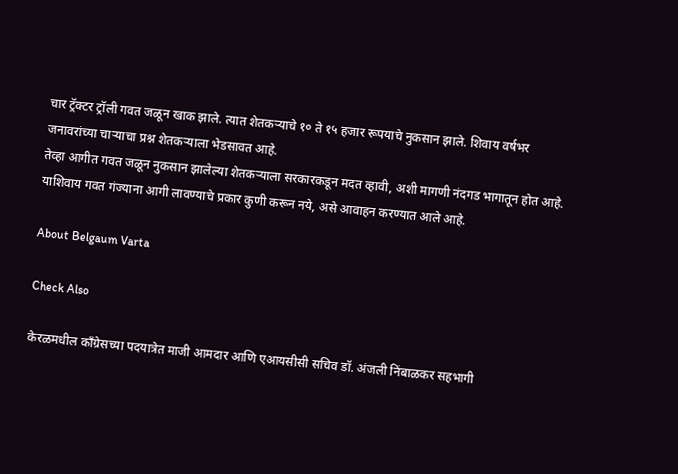चार ट्रॅक्टर ट्रॉली गवत जळून खाक झाले. त्यात शेतकऱ्याचे १० ते १५ हजार रूपयाचे नुकसान झाले. शिवाय वर्षभर जनावरांच्या चाऱ्याचा प्रश्न शेतकऱ्याला भेडसावत आहे.
तेव्हा आगीत गवत जळून नुकसान झालेल्या शेतकऱ्याला सरकारकडून मदत व्हावी, अशी मागणी नंदगड भागातून होत आहे. याशिवाय गवत गंज्याना आगी लावण्याचे प्रकार कुणी करून नये, असे आवाहन करण्यात आले आहे.

About Belgaum Varta

Check Also

केरळमधील काँग्रेसच्या पदयात्रेत माजी आमदार आणि एआयसीसी सचिव डॉ. अंजली निंबाळकर सहभागी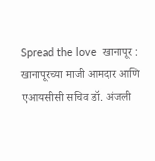Spread the love  खानापूर : खानापूरच्या माजी आमदार आणि एआयसीसी सचिव डॉ. अंजली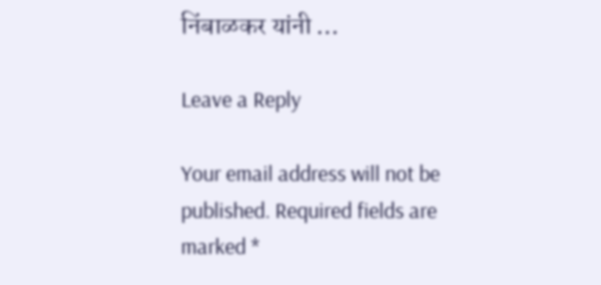निंबाळकर यांनी …

Leave a Reply

Your email address will not be published. Required fields are marked *